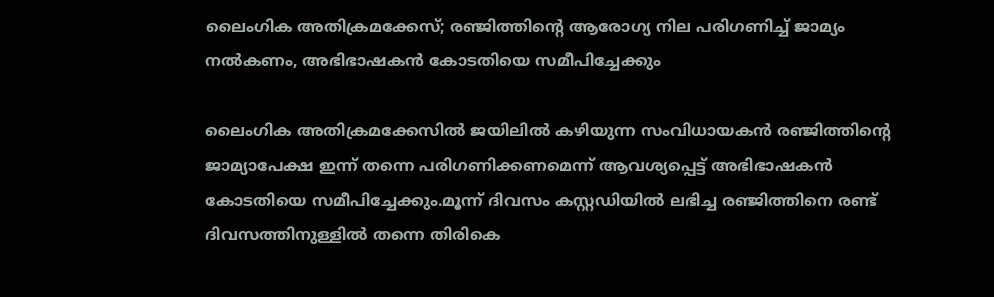ലൈംഗിക അതിക്രമക്കേസ്; രഞ്ജിത്തിന്റെ ആരോഗ്യ നില പരിഗണിച്ച്‌ ജാമ്യം നല്‍കണം, അഭിഭാഷകൻ കോടതിയെ സമീപിച്ചേക്കും

ലൈംഗിക അതിക്രമക്കേസില്‍ ജയിലില്‍ കഴിയുന്ന സംവിധായകൻ രഞ്ജിത്തിന്റെ ജാമ്യാപേക്ഷ ഇന്ന് തന്നെ പരിഗണിക്കണമെന്ന് ആവശ്യപ്പെട്ട് അഭിഭാഷകൻ കോടതിയെ സമീപിച്ചേക്കും.മൂന്ന് ദിവസം കസ്റ്റഡിയില്‍ ലഭിച്ച രഞ്ജിത്തിനെ രണ്ട് ദിവസത്തിനുള്ളില്‍ തന്നെ തിരികെ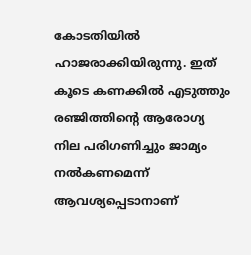കോടതിയില്‍ ഹാജരാക്കിയിരുന്നു. ഇത് കൂടെ കണക്കില്‍ എടുത്തും രഞ്ജിത്തിന്റെ ആരോഗ്യ നില പരിഗണിച്ചും ജാമ്യം നല്‍കണമെന്ന് ആവശ്യപ്പെടാനാണ്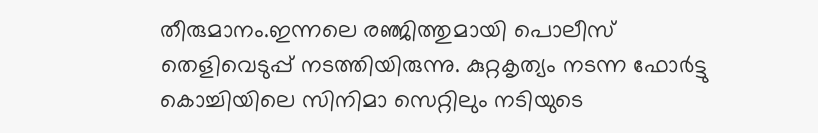തീരുമാനം.ഇന്നലെ രഞ്ജിത്തുമായി പൊലീസ് തെളിവെടുപ്പ് നടത്തിയിരുന്നു. കുറ്റകൃത്യം നടന്ന ഫോര്‍ട്ടു കൊച്ചിയിലെ സിനിമാ സെറ്റിലും നടിയുടെ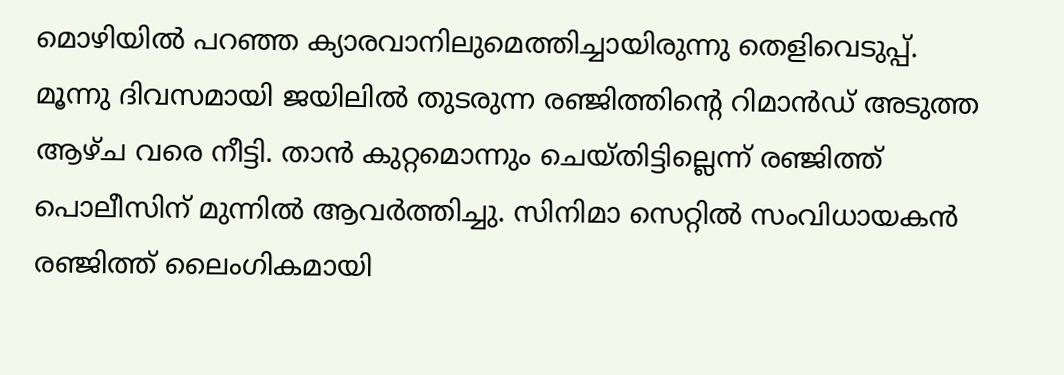മൊഴിയില്‍ പറഞ്ഞ ക്യാരവാനിലുമെത്തിച്ചായിരുന്നു തെളിവെടുപ്പ്. മൂന്നു ദിവസമായി ജയിലില്‍ തുടരുന്ന രഞ്ജിത്തിന്‍റെ റിമാന്‍ഡ് അടുത്ത ആഴ്ച വരെ നീട്ടി. താന്‍ കുറ്റമൊന്നും ചെയ്തിട്ടില്ലെന്ന് രഞ്ജിത്ത് പൊലീസിന് മുന്നില്‍ ആവര്‍ത്തിച്ചു. സിനിമാ സെറ്റില്‍ സംവിധായകന്‍ രഞ്ജിത്ത് ലൈംഗികമായി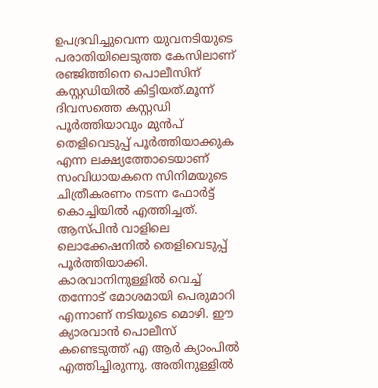ഉപദ്രവിച്ചുവെന്ന യുവനടിയുടെ പരാതിയിലെടുത്ത കേസിലാണ് രഞ്ജിത്തിനെ പൊലീസിന് കസ്റ്റ‍ഡിയില്‍ കിട്ടിയത്.മൂന്ന് ദിവസത്തെ കസ്റ്റഡി പൂര്‍ത്തിയാവും മുന്‍പ് തെളിവെടുപ്പ് പൂര്‍ത്തിയാക്കുക എന്ന ലക്ഷ്യത്തോടെയാണ് സംവിധായകനെ സിനിമയുടെ ചിത്രീകരണം നടന്ന ഫോര്‍ട്ട് കൊച്ചിയില്‍ എത്തിച്ചത്. ആസ്പിന്‍ വാളിലെ ലൊക്കേഷനില്‍ തെളിവെടുപ്പ് പൂര്‍ത്തിയാക്കി. കാരവാനിനുള്ളില്‍ വെച്ച്‌ തന്നോട് മോശമായി പെരുമാറി എന്നാണ് നടിയുടെ മൊഴി. ഈ ക്യാരവാന്‍ പൊലീസ് കണ്ടെടുത്ത് എ ആര്‍ ക്യാംപില്‍ എത്തിച്ചിരുന്നു. അതിനുള്ളില്‍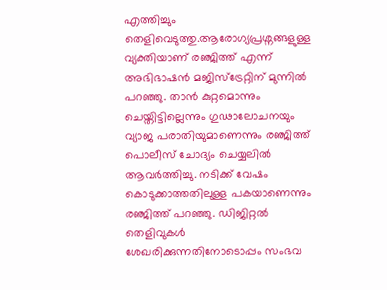എത്തിച്ചും തെളിവെടുത്തു.ആരോഗ്യപ്രശ്നങ്ങളുള്ള വ്യക്തിയാണ് രഞ്ജിത്ത് എന്ന് അഭിഭാഷന്‍ മജിസ്ട്രേറ്റിന് മുന്നില്‍ പറഞ്ഞു. താന്‍ കുറ്റമൊന്നും ചെയ്തിട്ടില്ലെന്നും ഗുഢാലോചനയും വ്യാജ പരാതിയുമാണെന്നും രഞ്ജിത്ത് പൊലീസ് ചോദ്യം ചെയ്യലില്‍ ആവര്‍ത്തിച്ചു. നടിക്ക് വേഷം കൊടുക്കാത്തതിലുള്ള പകയാണെന്നും രഞ്ജിത്ത് പറഞ്ഞു. ഡിജിറ്റല്‍ തെളിവുകള്‍ ശേഖരിക്കുന്നതിനോടൊപ്പം സംഭവ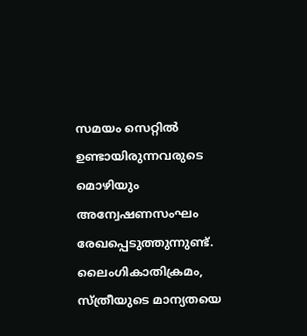സമയം സെറ്റില്‍ ഉണ്ടായിരുന്നവരുടെ മൊഴിയും അന്വേഷണസംഘം രേഖപ്പെടുത്തുന്നുണ്ട്. ലൈംഗികാതിക്രമം, സ്ത്രീയുടെ മാന്യതയെ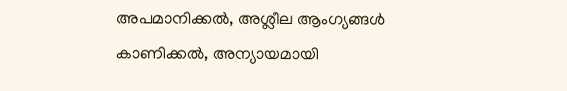അപമാനിക്കല്‍, അശ്ലീല ആംഗ്യങ്ങള്‍ കാണിക്കല്‍, അന്യായമായി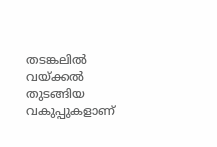തടങ്കലില്‍ വയ്ക്കല്‍ തുടങ്ങിയ വകുപ്പുകളാണ്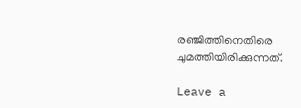രഞ്ജിത്തിനെതിരെ ചുമത്തിയിരിക്കുന്നത്.

Leave a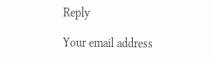Reply

Your email address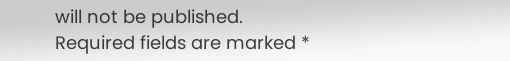will not be published. Required fields are marked *